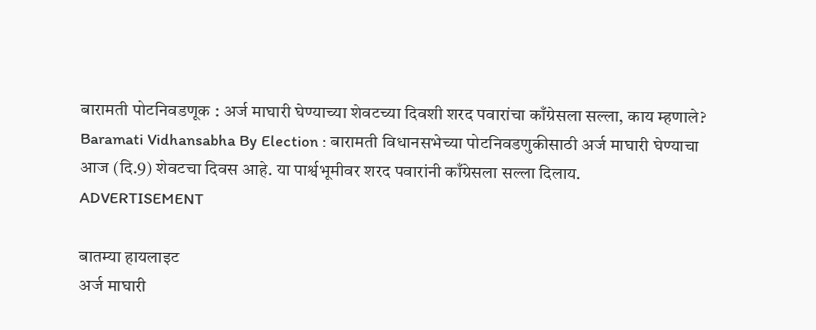बारामती पोटनिवडणूक : अर्ज माघारी घेण्याच्या शेवटच्या दिवशी शरद पवारांचा काँग्रेसला सल्ला, काय म्हणाले?
Baramati Vidhansabha By Election : बारामती विधानसभेच्या पोटनिवडणुकीसाठी अर्ज माघारी घेण्याचा आज (दि.9) शेवटचा दिवस आहे. या पार्श्वभूमीवर शरद पवारांनी काँग्रेसला सल्ला दिलाय.
ADVERTISEMENT

बातम्या हायलाइट
अर्ज माघारी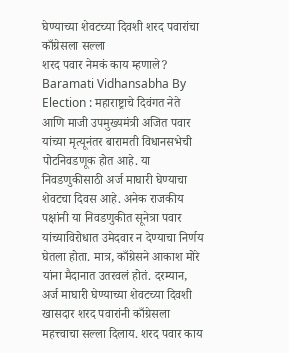घेण्याच्या शेवटच्या दिवशी शरद पवारांचा काँग्रेसला सल्ला
शरद पवार नेमकं काय म्हणाले?
Baramati Vidhansabha By Election : महाराष्ट्राचे दिवंगत नेते आणि माजी उपमुख्यमंत्री अजित पवार यांच्या मृत्यूनंतर बारामती विधानसभेची पोटनिवडणूक होत आहे. या निवडणुकीसाठी अर्ज माघारी घेण्याचा शेवटचा दिवस आहे. अनेक राजकीय पक्षांनी या निवडणुकीत सूनेत्रा पवार यांच्याविरोधात उमेदवार न देण्याचा निर्णय घेतला होता. मात्र, काँग्रेसने आकाश मोरे यांना मैदानात उतरवलं होतं. दरम्यान, अर्ज माघारी घेण्याच्या शेवटच्या दिवशी खासदार शरद पवारांनी काँग्रेसला महत्त्वाचा सल्ला दिलाय. शरद पवार काय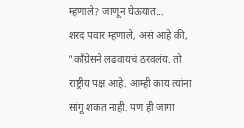म्हणाले? जाणून घेऊयात...
शरद पवार म्हणाले, असं आहे की, "काँग्रेसने लढवायचं ठरवलंय. तो राष्ट्रीय पक्ष आहे. आम्ही काय त्यांना सांगू शकत नाही. पण ही जागा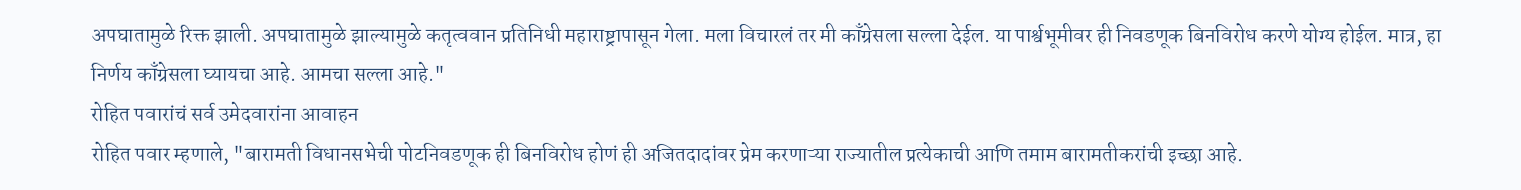अपघातामुळे रिक्त झाली. अपघातामुळे झाल्यामुळे कतृत्ववान प्रतिनिधी महाराष्ट्रापासून गेला. मला विचारलं तर मी काँग्रेसला सल्ला देईल. या पार्श्वभूमीवर ही निवडणूक बिनविरोध करणे योग्य होईल. मात्र, हा निर्णय काँग्रेसला घ्यायचा आहे. आमचा सल्ला आहे."
रोहित पवारांचं सर्व उमेदवारांना आवाहन
रोहित पवार म्हणाले, "बारामती विधानसभेची पोटनिवडणूक ही बिनविरोध होणं ही अजितदादांवर प्रेम करणाऱ्या राज्यातील प्रत्येकाची आणि तमाम बारामतीकरांची इच्छा आहे.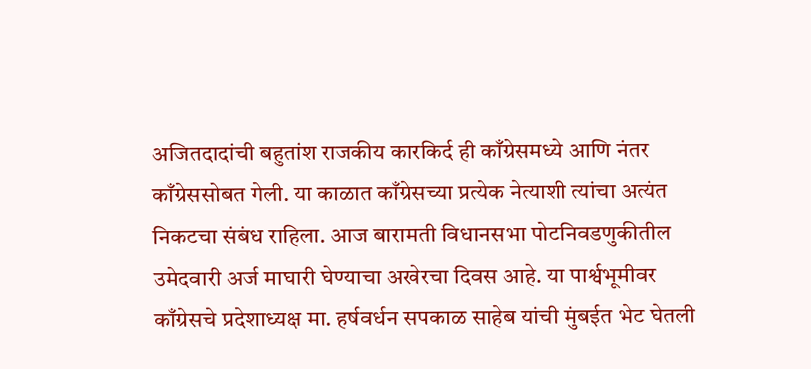अजितदादांची बहुतांश राजकीय कारकिर्द ही काँग्रेसमध्ये आणि नंतर काँग्रेससोबत गेली. या काळात काँग्रेसच्या प्रत्येक नेत्याशी त्यांचा अत्यंत निकटचा संबंध राहिला. आज बारामती विधानसभा पोटनिवडणुकीतील उमेदवारी अर्ज माघारी घेण्याचा अखेरचा दिवस आहे. या पार्श्वभूमीवर काँग्रेसचे प्रदेशाध्यक्ष मा. हर्षवर्धन सपकाळ साहेब यांची मुंबईत भेट घेतली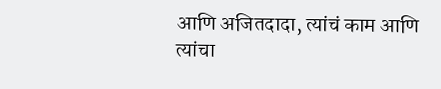आणि अजितदादा, त्यांचं काम आणि त्यांचा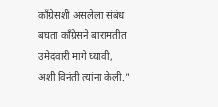काँग्रेसशी असलेला संबंध बघता काँग्रेसने बारामतीत उमेदवारी मागे घ्यावी, अशी विनंती त्यांना केली."